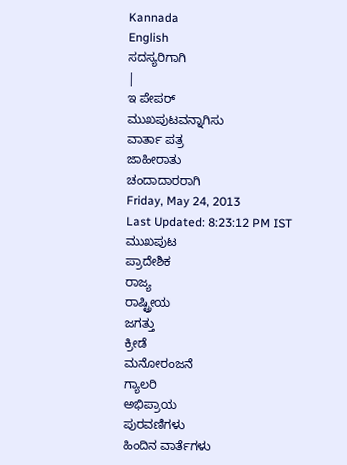Kannada
English
ಸದಸ್ಯರಿಗಾಗಿ
|
ಇ ಪೇಪರ್
ಮುಖಪುಟವನ್ನಾಗಿಸು
ವಾರ್ತಾ ಪತ್ರ
ಜಾಹೀರಾತು
ಚಂದಾದಾರರಾಗಿ
Friday, May 24, 2013
Last Updated: 8:23:12 PM IST
ಮುಖಪುಟ
ಪ್ರಾದೇಶಿಕ
ರಾಜ್ಯ
ರಾಷ್ಟ್ರೀಯ
ಜಗತ್ತು
ಕ್ರೀಡೆ
ಮನೋರಂಜನೆ
ಗ್ಯಾಲರಿ
ಅಭಿಪ್ರಾಯ
ಪುರವಣಿಗಳು
ಹಿಂದಿನ ವಾರ್ತೆಗಳು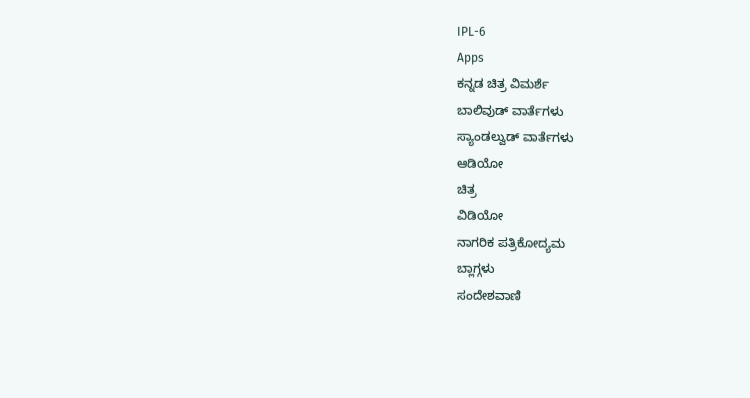IPL-6
Apps
ಕನ್ನಡ ಚಿತ್ರ ವಿಮರ್ಶೆ
ಬಾಲಿವುಡ್ ವಾರ್ತೆಗಳು
ಸ್ಯಾಂಡಲ್ವುಡ್ ವಾರ್ತೆಗಳು
ಆಡಿಯೋ
ಚಿತ್ರ
ವಿಡಿಯೋ
ನಾಗರಿಕ ಪತ್ರಿಕೋದ್ಯಮ
ಬ್ಲಾಗ್ಗಳು
ಸಂದೇಶವಾಣಿ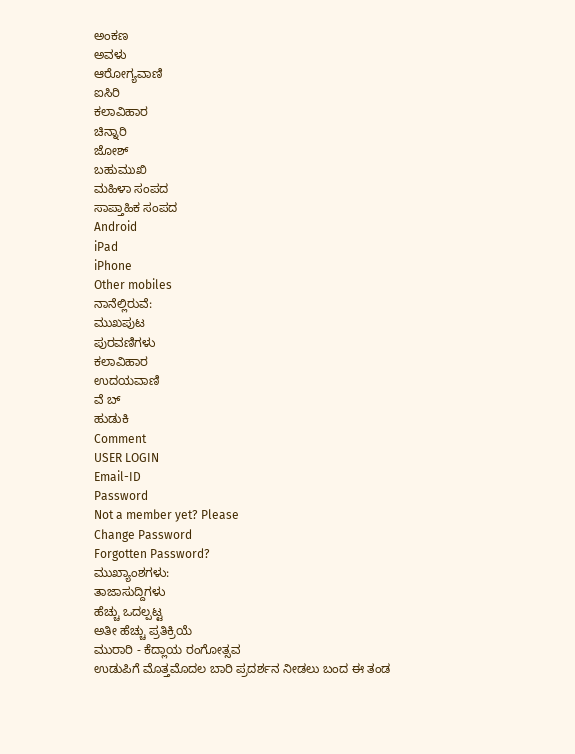ಅಂಕಣ
ಅವಳು
ಆರೋಗ್ಯವಾಣಿ
ಐಸಿರಿ
ಕಲಾವಿಹಾರ
ಚಿನ್ನಾರಿ
ಜೋಶ್
ಬಹುಮುಖಿ
ಮಹಿಳಾ ಸಂಪದ
ಸಾಪ್ತಾಹಿಕ ಸಂಪದ
Android
iPad
iPhone
Other mobiles
ನಾನೆಲ್ಲಿರುವೆ:
ಮುಖಪುಟ
ಪುರವಣಿಗಳು
ಕಲಾವಿಹಾರ
ಉದಯವಾಣಿ
ವೆ ಬ್
ಹುಡುಕಿ
Comment
USER LOGIN
Email-ID
Password
Not a member yet? Please
Change Password
Forgotten Password?
ಮುಖ್ಯಾಂಶಗಳು:
ತಾಜಾಸುದ್ದಿಗಳು
ಹೆಚ್ಚು ಒದಲ್ಪಟ್ಟ
ಅತೀ ಹೆಚ್ಚು ಪ್ರತಿಕ್ರಿಯೆ
ಮುರಾರಿ - ಕೆದ್ಲಾಯ ರಂಗೋತ್ಸವ
ಉಡುಪಿಗೆ ಮೊತ್ತಮೊದಲ ಬಾರಿ ಪ್ರದರ್ಶನ ನೀಡಲು ಬಂದ ಈ ತಂಡ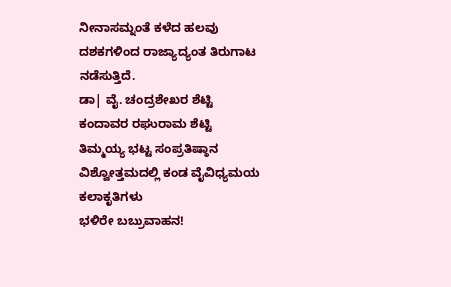ನೀನಾಸಮ್ನಂತೆ ಕಳೆದ ಹಲವು ದಶಕಗಳಿಂದ ರಾಜ್ಯಾದ್ಯಂತ ತಿರುಗಾಟ ನಡೆಸುತ್ತಿದೆ.
ಡಾ| ವೈ. ಚಂದ್ರಶೇಖರ ಶೆಟ್ಟಿ
ಕಂದಾವರ ರಘುರಾಮ ಶೆಟ್ಟಿ
ತಿಮ್ಮಯ್ಯ ಭಟ್ಟ ಸಂಪ್ರತಿಷ್ಠಾನ
ವಿಶ್ವೋತ್ತಮದಲ್ಲಿ ಕಂಡ ವೈವಿಧ್ಯಮಯ ಕಲಾಕೃತಿಗಳು
ಭಳಿರೇ ಬಬ್ರುವಾಹನ!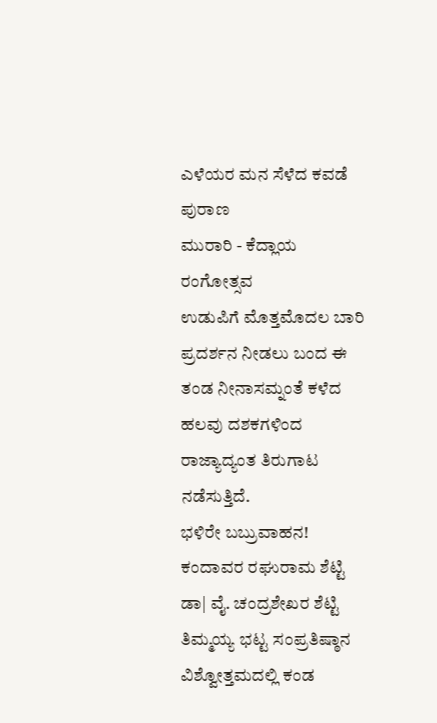ಎಳೆಯರ ಮನ ಸೆಳೆದ ಕವಡೆ ಪುರಾಣ
ಮುರಾರಿ - ಕೆದ್ಲಾಯ ರಂಗೋತ್ಸವ
ಉಡುಪಿಗೆ ಮೊತ್ತಮೊದಲ ಬಾರಿ ಪ್ರದರ್ಶನ ನೀಡಲು ಬಂದ ಈ ತಂಡ ನೀನಾಸಮ್ನಂತೆ ಕಳೆದ ಹಲವು ದಶಕಗಳಿಂದ ರಾಜ್ಯಾದ್ಯಂತ ತಿರುಗಾಟ ನಡೆಸುತ್ತಿದೆ.
ಭಳಿರೇ ಬಬ್ರುವಾಹನ!
ಕಂದಾವರ ರಘುರಾಮ ಶೆಟ್ಟಿ
ಡಾ| ವೈ. ಚಂದ್ರಶೇಖರ ಶೆಟ್ಟಿ
ತಿಮ್ಮಯ್ಯ ಭಟ್ಟ ಸಂಪ್ರತಿಷ್ಠಾನ
ವಿಶ್ವೋತ್ತಮದಲ್ಲಿ ಕಂಡ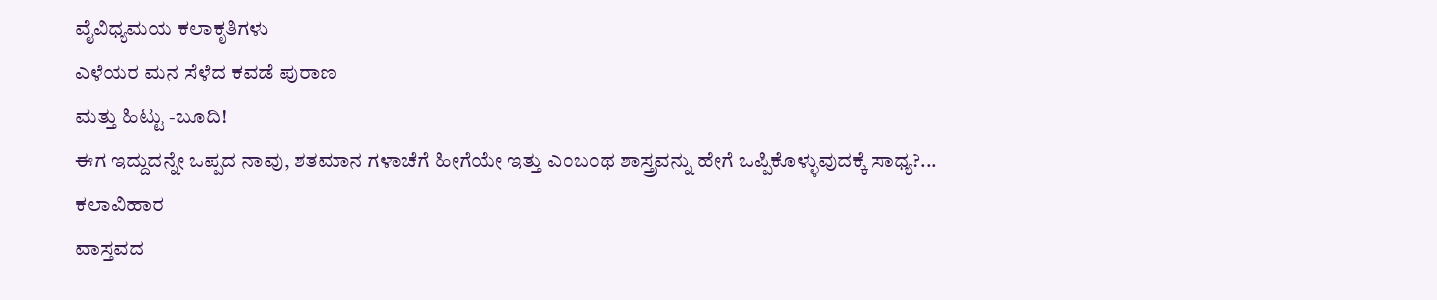ವೈವಿಧ್ಯಮಯ ಕಲಾಕೃತಿಗಳು
ಎಳೆಯರ ಮನ ಸೆಳೆದ ಕವಡೆ ಪುರಾಣ
ಮತ್ತು ಹಿಟ್ಟು -ಬೂದಿ!
ಈಗ ಇದ್ದುದನ್ನೇ ಒಪ್ಪದ ನಾವು, ಶತಮಾನ ಗಳಾಚೆಗೆ ಹೀಗೆಯೇ ಇತ್ತು ಎಂಬಂಥ ಶಾಸ್ತ್ರವನ್ನು ಹೇಗೆ ಒಪ್ಪಿಕೊಳ್ಳುವುದಕ್ಕೆ ಸಾಧ್ಯ?...
ಕಲಾವಿಹಾರ
ವಾಸ್ತವದ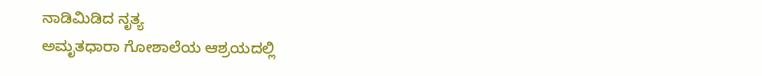ನಾಡಿಮಿಡಿದ ನೃತ್ಯ
ಅಮೃತಧಾರಾ ಗೋಶಾಲೆಯ ಆಶ್ರಯದಲ್ಲಿ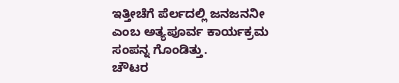ಇತ್ತೀಚೆಗೆ ಪೆರ್ಲದಲ್ಲಿ ಜನಜನನೀ ಎಂಬ ಅತ್ಯಪೂರ್ವ ಕಾರ್ಯಕ್ರಮ ಸಂಪನ್ನ ಗೊಂಡಿತ್ತು.
ಚೌಟರ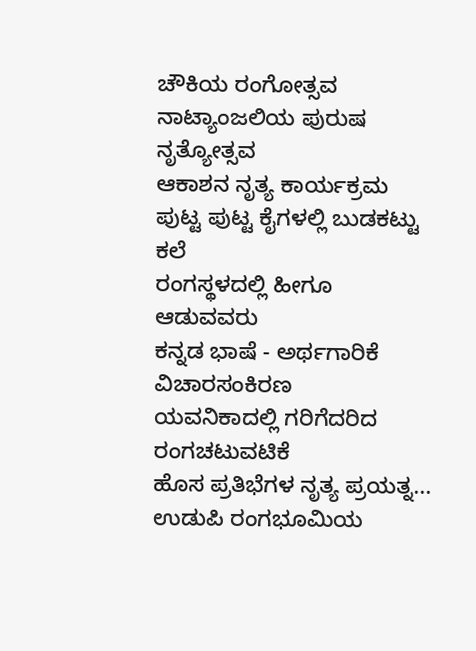ಚೌಕಿಯ ರಂಗೋತ್ಸವ
ನಾಟ್ಯಾಂಜಲಿಯ ಪುರುಷ ನೃತ್ಯೋತ್ಸವ
ಆಕಾಶನ ನೃತ್ಯ ಕಾರ್ಯಕ್ರಮ
ಪುಟ್ಟ ಪುಟ್ಟ ಕೈಗಳಲ್ಲಿ ಬುಡಕಟ್ಟು ಕಲೆ
ರಂಗಸ್ಥಳದಲ್ಲಿ ಹೀಗೂ ಆಡುವವರು
ಕನ್ನಡ ಭಾಷೆ - ಅರ್ಥಗಾರಿಕೆ ವಿಚಾರಸಂಕಿರಣ
ಯವನಿಕಾದಲ್ಲಿ ಗರಿಗೆದರಿದ ರಂಗಚಟುವಟಿಕೆ
ಹೊಸ ಪ್ರತಿಭೆಗಳ ನೃತ್ಯ ಪ್ರಯತ್ನ...
ಉಡುಪಿ ರಂಗಭೂಮಿಯ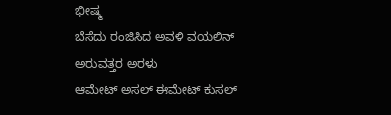ಭೀಷ್ಮ
ಬೆಸೆದು ರಂಜಿಸಿದ ಅವಳಿ ವಯಲಿನ್
ಅರುವತ್ತರ ಅರಳು
ಆಮೇಟ್ ಅಸಲ್ ಈಮೇಟ್ ಕುಸಲ್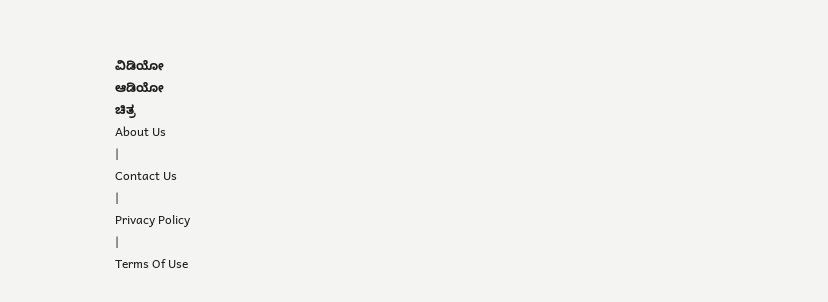ವಿಡಿಯೋ
ಆಡಿಯೋ
ಚಿತ್ರ
About Us
|
Contact Us
|
Privacy Policy
|
Terms Of Use